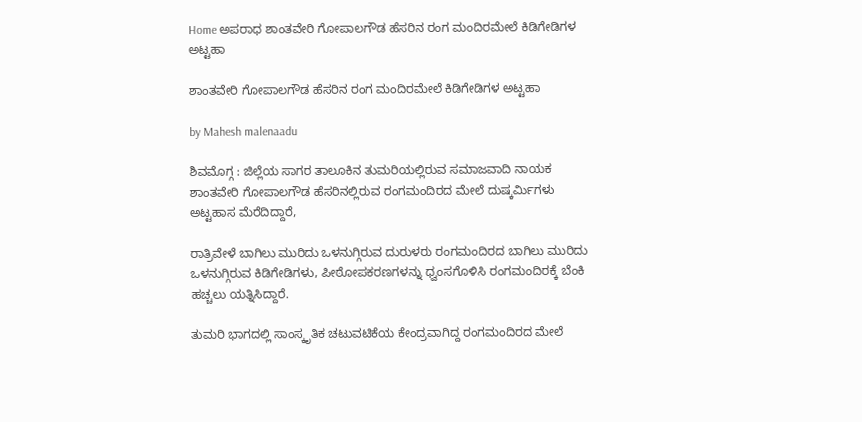Home ಅಪರಾಧ ಶಾಂತವೇರಿ ಗೋಪಾಲಗೌಡ ಹೆಸರಿನ ರಂಗ ಮಂದಿರಮೇಲೆ ಕಿಡಿಗೇಡಿಗಳ ಅಟ್ಟಹಾ

ಶಾಂತವೇರಿ ಗೋಪಾಲಗೌಡ ಹೆಸರಿನ ರಂಗ ಮಂದಿರಮೇಲೆ ಕಿಡಿಗೇಡಿಗಳ ಅಟ್ಟಹಾ

by Mahesh malenaadu

ಶಿವಮೊಗ್ಗ : ಜಿಲ್ಲೆಯ ಸಾಗರ ತಾಲೂಕಿನ ತುಮರಿಯಲ್ಲಿರುವ ಸಮಾಜವಾದಿ ನಾಯಕ ಶಾಂತವೇರಿ ಗೋಪಾಲಗೌಡ ಹೆಸರಿನಲ್ಲಿರುವ ರಂಗಮಂದಿರದ ಮೇಲೆ ದುಷ್ಕರ್ಮಿಗಳು ಅಟ್ಟಹಾಸ ಮೆರೆದಿದ್ದಾರೆ,

ರಾತ್ರಿವೇಳೆ ಬಾಗಿಲು ಮುರಿದು ಒಳನುಗ್ಗಿರುವ ದುರುಳರು ರಂಗಮಂದಿರದ ಬಾಗಿಲು ಮುರಿದು ಒಳನುಗ್ಗಿರುವ ಕಿಡಿಗೇಡಿಗಳು, ಪೀಠೋಪಕರಣಗಳನ್ನು ಧ್ವಂಸಗೊಳಿಸಿ ರಂಗಮಂದಿರಕ್ಕೆ ಬೆಂಕಿ ಹಚ್ಚಲು ಯತ್ನಿಸಿದ್ದಾರೆ.

ತುಮರಿ ಭಾಗದಲ್ಲಿ ಸಾಂಸ್ಕೃತಿಕ ಚಟುವಟಿಕೆಯ ಕೇಂದ್ರವಾಗಿದ್ದ ರಂಗಮಂದಿರದ ಮೇಲೆ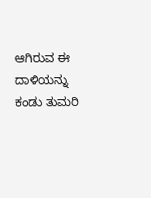ಆಗಿರುವ ಈ ದಾಳಿಯನ್ನು ಕಂಡು ತುಮರಿ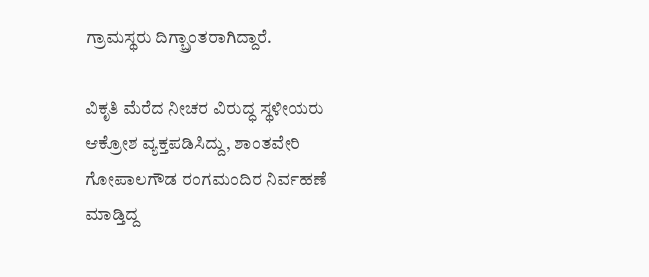ಗ್ರಾಮಸ್ಥರು ದಿಗ್ಬ್ರಾಂತರಾಗಿದ್ದಾರೆ.

ವಿಕೃತಿ ಮೆರೆದ ನೀಚರ ವಿರುದ್ಧ ಸ್ಥಳೀಯರು ಆಕ್ರೋಶ ವ್ಯಕ್ತಪಡಿಸಿದ್ದು, ಶಾಂತವೇರಿ ಗೋಪಾಲಗೌಡ ರಂಗಮಂದಿರ ನಿರ್ವಹಣೆ ಮಾಡ್ತಿದ್ದ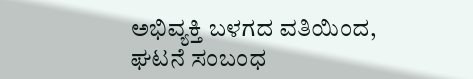ಅಭಿವ್ಯಕ್ತಿ ಬಳಗದ ವತಿಯಿಂದ, ಘಟನೆ ಸಂಬಂಧ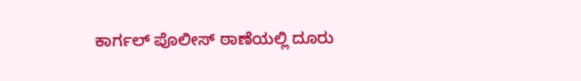ಕಾರ್ಗಲ್ ಪೊಲೀಸ್ ಠಾಣೆಯಲ್ಲಿ ದೂರು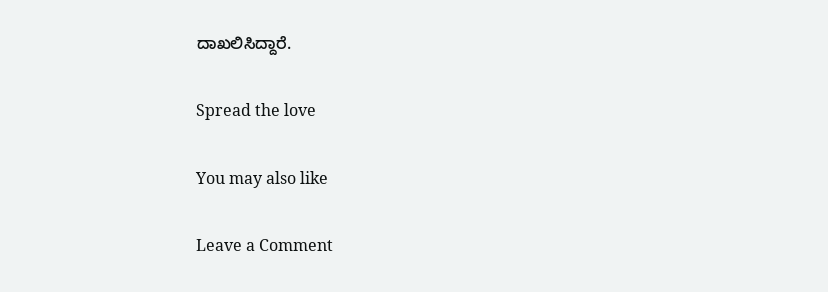ದಾಖಲಿಸಿದ್ದಾರೆ.

Spread the love

You may also like

Leave a Comment